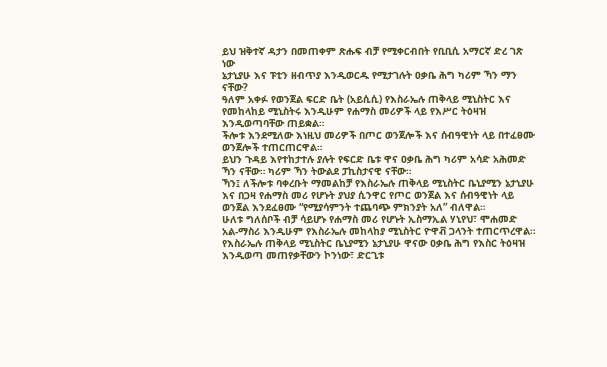ይህ ዝቅተኛ ዳታን በመጠቀም ጽሑፍ ብቻ የሚቀርብበት የቢቢሲ አማርኛ ድረ ገጽ ነው
ኔታኒያሁ እና ፑቲን ዘብጥያ እንዲወርዱ የሚታገሉት ዐቃቤ ሕግ ካሪም ኻን ማን ናቸው?
ዓለም አቀፉ የወንጀል ፍርድ ቤት (አይሲሲ) የእስራኤሉ ጠቅላይ ሚኒስትር እና የመከላከይ ሚኒስትሩ እንዲሁም የሐማስ መሪዎች ላይ የእሥር ትዕዛዝ እንዲወጣባቸው ጠይቋል።
ችሎቱ እንደሚለው እነዚህ መሪዎች በጦር ወንጀሎች እና ሰብዓዊነት ላይ በተፈፀሙ ወንጀሎች ተጠርጠርዋል።
ይህን ጉዳይ እየተከታተሉ ያሉት የፍርድ ቤቱ ዋና ዐቃቤ ሕግ ካሪም አሳድ አሕመድ ኻን ናቸው። ካሪም ኻን ትውልደ ፓኪስታናዊ ናቸው።
ኻን፤ ለችሎቱ ባቀረቡት ማመልከቻ የእስራኤሉ ጠቅላይ ሚኒስትር ቤኒያሚን ኔታኒያሁ እና በጋዛ የሐማስ መሪ የሆኑት ያህያ ሲንዋር የጦር ወንጀል እና ሰብዓዊነት ላይ ወንጀል እንደፈፀሙ “የሚያሳምንት ተጨባጭ ምክንያት አለ” ብለዋል።
ሁለቱ ግለሰቦች ብቻ ሳይሆኑ የሐማስ መሪ የሆኑት ኢስማኢል ሃኒየህ፣ ሞሐመድ አል-ማስሪ እንዲሁም የእስራኤሉ መከላከያ ሚኒስትር ዮዋቭ ጋላንት ተጠርጥረዋል።
የእስራኤሉ ጠቅላይ ሚኒስትር ቤኒያሚን ኔታኒያሁ ዋናው ዐቃቤ ሕግ የእስር ትዕዛዝ እንዲወጣ መጠየቃቸውን ኮንነው፣ ድርጊቱ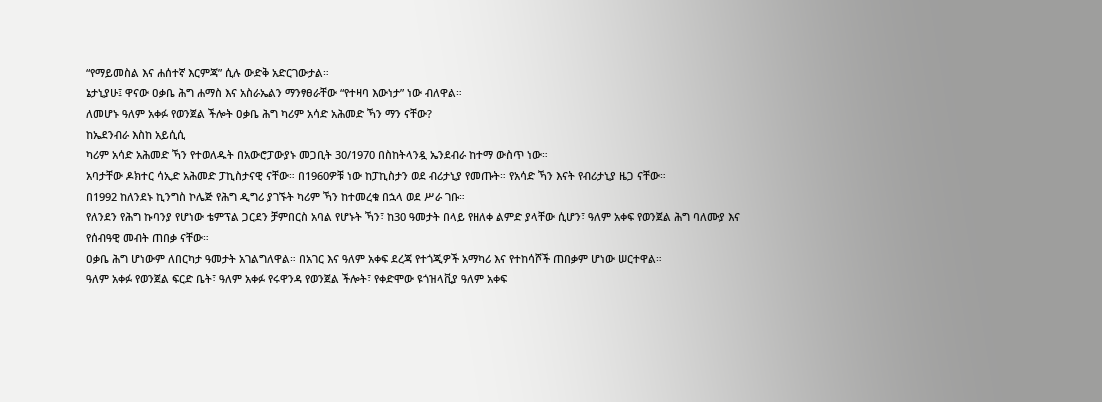“የማይመስል እና ሐሰተኛ እርምጃ” ሲሉ ውድቅ አድርገውታል።
ኔታኒያሁ፤ ዋናው ዐቃቤ ሕግ ሐማስ እና አስራኤልን ማንፃፀራቸው “የተዛባ እውነታ” ነው ብለዋል።
ለመሆኑ ዓለም አቀፉ የወንጀል ችሎት ዐቃቤ ሕግ ካሪም አሳድ አሕመድ ኻን ማን ናቸው?
ከኤደንብራ እስከ አይሲሲ
ካሪም አሳድ አሕመድ ኻን የተወለዱት በአውሮፓውያኑ መጋቢት 30/1970 በስከትላንዷ ኤንደብራ ከተማ ውስጥ ነው።
አባታቸው ዶክተር ሳኢድ አሕመድ ፓኪስታናዊ ናቸው። በ1960ዎቹ ነው ከፓኪስታን ወደ ብሪታኒያ የመጡት። የአሳድ ኻን እናት የብሪታኒያ ዜጋ ናቸው።
በ1992 ከለንደኑ ኪንግስ ኮሌጅ የሕግ ዲግሪ ያገኙት ካሪም ኻን ከተመረቁ በኋላ ወደ ሥራ ገቡ።
የለንደን የሕግ ኩባንያ የሆነው ቴምፕል ጋርደን ቻምበርስ አባል የሆኑት ኻን፣ ከ30 ዓመታት በላይ የዘለቀ ልምድ ያላቸው ሲሆን፣ ዓለም አቀፍ የወንጀል ሕግ ባለሙያ እና የሰብዓዊ መብት ጠበቃ ናቸው።
ዐቃቤ ሕግ ሆነውም ለበርካታ ዓመታት አገልግለዋል። በአገር እና ዓለም አቀፍ ደረጃ የተጎጂዎች አማካሪ እና የተከሳሾች ጠበቃም ሆነው ሠርተዋል።
ዓለም አቀፉ የወንጀል ፍርድ ቤት፣ ዓለም አቀፉ የሩዋንዳ የወንጀል ችሎት፣ የቀድሞው ዩጎዝላቪያ ዓለም አቀፍ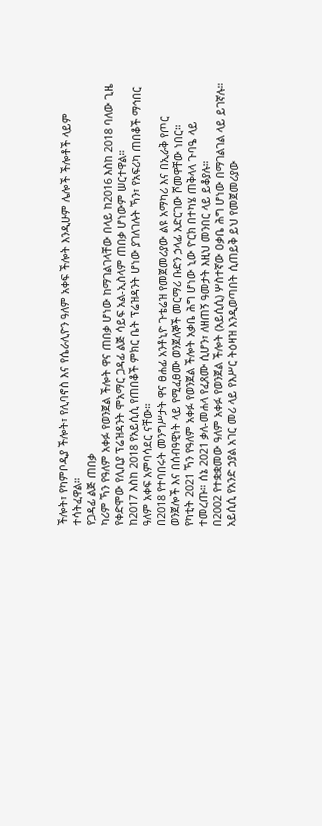ችሎት፣ የካምቦዲያ ችሎት፣ የሊባኖስ እና የሴራሊዮን ዓለም አቀፍ ችሎት እንዲሁም ሌሎች ችሎቶች ላይም ተሳትፈዋል።
የጋዳፊ ልጅ ጠበቃ
ካሪም ኻን የዓለም አቀፉ የወንጀል ችሎት ዋና ጠበቃ ሆነው ከማገልገላቸው በላይ ከ2016 እስከ 2018 ባለው ጊዜ የቀድሞው የሊቢያ ፕሬዝዳንት ሞአማር ጋዳፊ ልጅ ሳይፍ አል-ኢስላም ጠበቃ ሆነውም ሠርተዋል።
ከ2017 እስከ 2018 የአይሲሲ የጠበቆች ምክር ቤት ፕሬዝዳንት ሆነው ያገለገሉት ኻን፣ የአፍሪካ ጠበቆች ማኅበር ዓለም አቀፍ አምባሳደር ናቸው።
በ2018 የተባበሩት መንግሥታት ዋና ፀሐፊ አንቶኒዮ ጉቴሬዝ የመጀመሪያው ልዩ አማካሪ እና በኢራቅ የጦር ወንጀሎች እና በሰብዓዊነት ላይ የሚፈፀሙ ወንጀለኞች መርማሪ ቡድን ኃላፊ አድርገው ሾመዋቸው ነበር።
የካቲት 2021 ኻን የዓለም አቀፉ የወንጀል ችሎት አቃቤ ሕግ ሆነው ኒው ዮርክ በተካሄ ጠቅላላ ጉባዔ ላይ ተመረጡ። ሰኔ 2021 ቃለ-መሐላ የፈጸሙ ሲሆን፣ ለዘጠኝ ዓመታት እዚህ መንበር ላይ ይቆያሉ።
በ2002 የተቋቋመው ዓለም አቀፉ የወንጀል ችሎት (አይሲሲ) ሦስተኛው ዐቃቤ ሕግ ሆነው በማገልገል ላይ ይገኛሉ።
አይሲሲ የአንድ ኃያል አገር መሪ ላይ የእሥር ትዕዛዝ እንዲወጣበት ሲጠይቅ ይህ የመጀመሪያው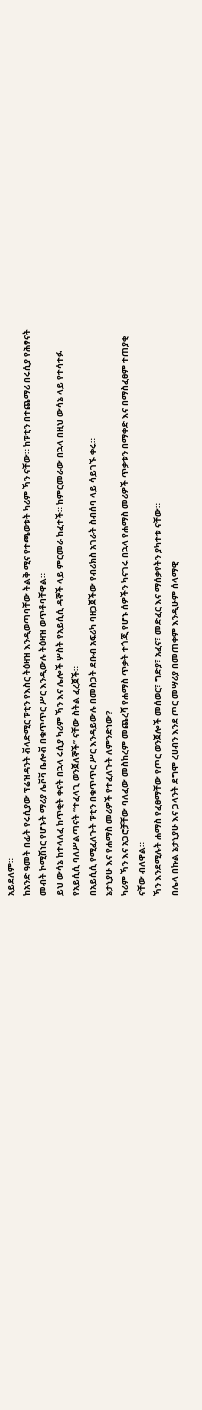አይደለም።
ከአንድ ዓመት በፊት የሩሲያው ፕሬዝዳንት ቭላድሚር ፑቲን የእስር ትዕዛዝ እንዲወጣባቸው ትልቅ ሚና የተጫወቱት ካሪም ኻን ናቸው። ከፑቲን በተጨማሪ በሩሲያ የሕፃናት መብት ኮሚሽነር የሆኑት ማሪያ ሌቮቫ ቤሎቭ በቁጥጥር ሥር እንዲውሉ ትዕዛዝ ወጥቶባቸዋል።
ይህ ውሳኔ ከተላለፈ ከጥቂት ቀናት በኋላ ሩሲያ ካሪም ኻን እና ሌሎች ሦስት የአይሲሲ ዳኞች ላይ ምርመራ ከፈተች። ከምርመራው በኋላ በዚህ ውሳኔ ላይ የተሳተፉ የአይሲሲ ባለሥልጣናት “ተፈላጊ ወንጀለኞች” ናቸው ስትል ፈረጀች።
በአይሲሲ የሚፈለጉት ፑቲን በቁጥጥር ሥር እንዳይውሉ በመስጋት ደቡብ አፍሪካ ባዘጋጀችው የብሪክስ አገራት ስብሰባ ላይ ሳይገኙ ቀሩ።
ኔታኒያሁ እና የሐማስ መሪዎች የተፈለጉት ለምንድነው?
ካሪም ኻን እና አጋሮቻቸው ባለፈው መስከረም መጨረሻ የሐማስ ጥቃት ተጎጂ የሆኑ ሰዎችን ካናገሩ በኋላ የሐማስ መሪዎች ጥቃቱን በማቀድ እና በማስፈፀም ተጠያቂ ናቸው ብለዋል።
ኻን እንደሚሉት ሐማስ የፈፀማቸው የጦር ወንጀሎች መሰወር፣ ግድያ፣ አፈና፣ መድፈር እና ማሰቃየትን ያካተቱ ናቸው።
በሌላ በኩል ኔታኒያሁ እና ጋላንት ደግሞ ረሀብን እንደ ጦር መሣሪያ በመጠቀም እንዲሁም ሰላማዊ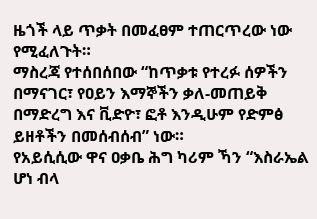ዜጎች ላይ ጥቃት በመፈፀም ተጠርጥረው ነው የሚፈለጉት።
ማስረጃ የተሰበሰበው “ከጥቃቱ የተረፉ ሰዎችን በማናገር፣ የዐይን እማኞችን ቃለ-መጠይቅ በማድረግ እና ቪድዮ፣ ፎቶ እንዲሁም የድምፅ ይዘቶችን በመሰብሰብ” ነው።
የአይሲሲው ዋና ዐቃቤ ሕግ ካሪም ኻን “እስራኤል ሆነ ብላ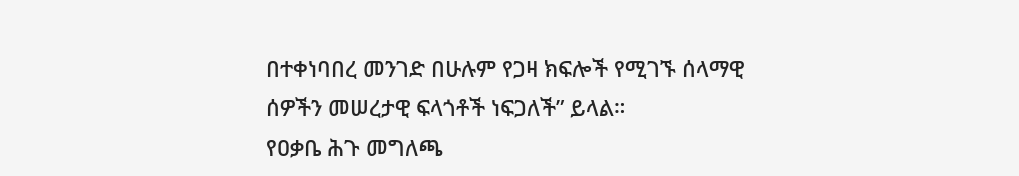በተቀነባበረ መንገድ በሁሉም የጋዛ ክፍሎች የሚገኙ ሰላማዊ ሰዎችን መሠረታዊ ፍላጎቶች ነፍጋለች” ይላል።
የዐቃቤ ሕጉ መግለጫ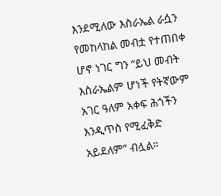እንደሚለው እስራኤል ራሷን የመከላከል መብቷ የተጠበቀ ሆኖ ነገር ግን “ይህ መብት እስራኤልም ሆነች የትኛውም አገር ዓለም አቀፍ ሕጎችን እንዲጥስ የሚፈቅድ አይደለም” ብሏል።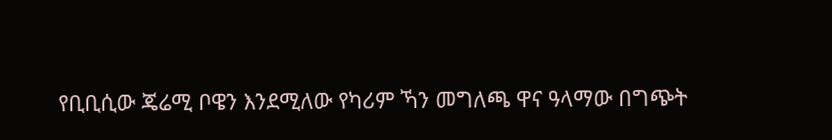የቢቢሲው ጄሬሚ ቦዌን እንደሚለው የካሪም ኻን መግለጫ ዋና ዓላማው በግጭት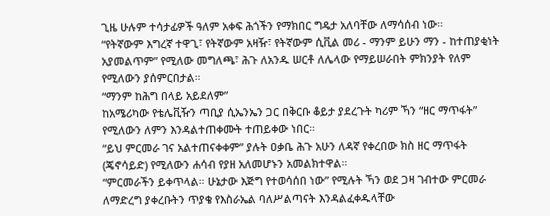ጊዜ ሁሉም ተሳታፊዎች ዓለም አቀፍ ሕጎችን የማክበር ግዴታ አለባቸው ለማሳሰብ ነው።
“የትኛውም እግረኛ ተዋጊ፣ የትኛውም አዛዥ፣ የትኛውም ሲቪል መሪ - ማንም ይሁን ማን - ከተጠያቂነት አያመልጥም” የሚለው መግለጫ፣ ሕጉ ለአንዱ ሠርቶ ለሌላው የማይሠራበት ምክንያት የለም የሚለውን ያሰምርበታል።
“ማንም ከሕግ በላይ አይደለም”
ከአሜሪካው የቴሌቪዥን ጣቢያ ሲኤንኤን ጋር በቅርቡ ቆይታ ያደረጉት ካሪም ኻን “ዘር ማጥፋት” የሚለውን ለምን እንዳልተጠቀሙት ተጠይቀው ነበር።
“ይህ ምርመራ ገና አልተጠናቀቀም” ያሉት ዐቃቤ ሕጉ አሁን ለዳኛ የቀረበው ክስ ዘር ማጥፋት (ጄኖሳይድ) የሚለውን ሐሳብ የያዘ አለመሆኑን አመልክተዋል።
“ምርመራችን ይቀጥላል። ሁኔታው እጅግ የተወሳሰበ ነው” የሚሉት ኻን ወደ ጋዛ ገብተው ምርመራ ለማድረግ ያቀረቡትን ጥያቄ የእስራኤል ባለሥልጣናት እንዳልፈቀዱላቸው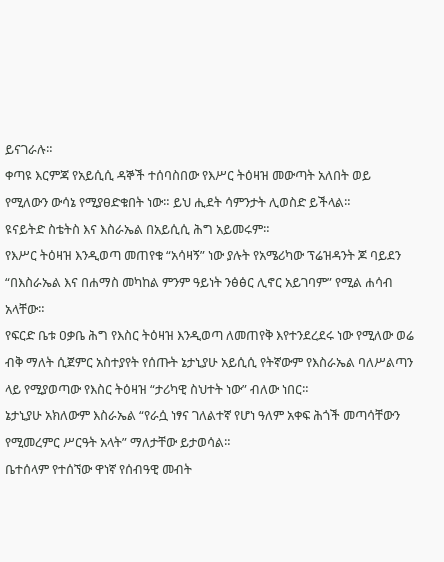ይናገራሉ።
ቀጣዩ እርምጃ የአይሲሲ ዳኞች ተሰባስበው የእሥር ትዕዛዝ መውጣት አለበት ወይ የሚለውን ውሳኔ የሚያፀድቁበት ነው። ይህ ሒደት ሳምንታት ሊወስድ ይችላል።
ዩናይትድ ስቴትስ እና እስራኤል በአይሲሲ ሕግ አይመሩም።
የእሥር ትዕዛዝ እንዲወጣ መጠየቁ “አሳዛኝ” ነው ያሉት የአሜሪካው ፕሬዝዳንት ጆ ባይደን “በእስራኤል እና በሐማስ መካከል ምንም ዓይነት ንፅፅር ሊኖር አይገባም” የሚል ሐሳብ አላቸው።
የፍርድ ቤቱ ዐቃቤ ሕግ የእስር ትዕዛዝ እንዲወጣ ለመጠየቅ እየተንደረደሩ ነው የሚለው ወሬ ብቅ ማለት ሲጀምር አስተያየት የሰጡት ኔታኒያሁ አይሲሲ የትኛውም የእስራኤል ባለሥልጣን ላይ የሚያወጣው የእስር ትዕዛዝ “ታሪካዊ ስህተት ነው” ብለው ነበር።
ኔታኒያሁ አክለውም እስራኤል “የራሷ ነፃና ገለልተኛ የሆነ ዓለም አቀፍ ሕጎች መጣሳቸውን የሚመረምር ሥርዓት አላት” ማለታቸው ይታወሳል።
ቤተሰላም የተሰኘው ዋነኛ የሰብዓዊ መብት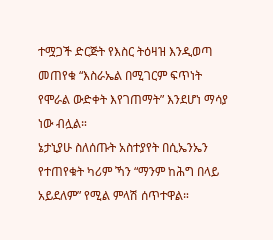ተሟጋች ድርጅት የእስር ትዕዛዝ እንዲወጣ መጠየቁ “እስራኤል በሚገርም ፍጥነት የሞራል ውድቀት እየገጠማት” እንደሆነ ማሳያ ነው ብሏል።
ኔታኒያሁ ስለሰጡት አስተያየት በሲኤንኤን የተጠየቁት ካሪም ኻን “ማንም ከሕግ በላይ አይደለም” የሚል ምላሽ ሰጥተዋል።